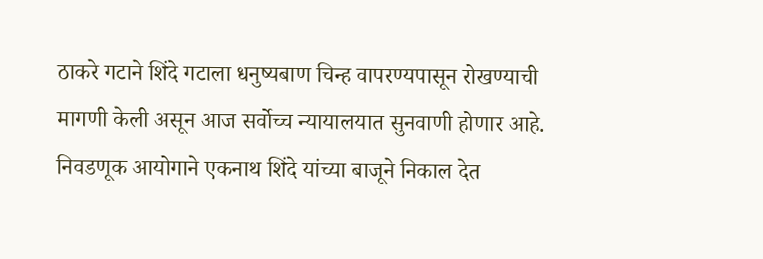ठाकरे गटाने शिंदे गटाला धनुष्यबाण चिन्ह वापरण्यपासून रोखण्याची मागणी केली असून आज सर्वोच्च न्यायालयात सुनवाणी होणार आहे. निवडणूक आयोगाने एकनाथ शिंदे यांच्या बाजूने निकाल देत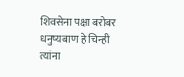शिवसेना पक्षा बरोबर धनुष्यबाण हे चिन्ही त्यांना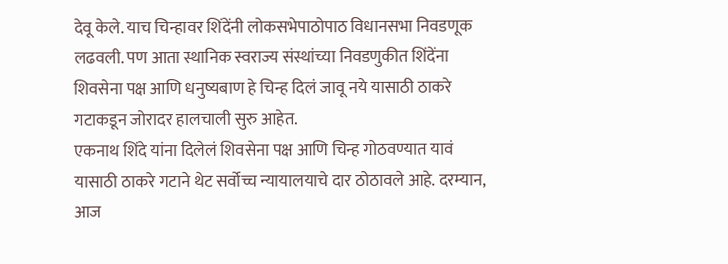देवू केले. याच चिन्हावर शिंदेंनी लोकसभेपाठोपाठ विधानसभा निवडणूक लढवली. पण आता स्थानिक स्वराज्य संस्थांच्या निवडणुकीत शिंदेंना शिवसेना पक्ष आणि धनुष्यबाण हे चिन्ह दिलं जावू नये यासाठी ठाकरे गटाकडून जोरादर हालचाली सुरु आहेत.
एकनाथ शिंदे यांना दिलेलं शिवसेना पक्ष आणि चिन्ह गोठवण्यात यावं यासाठी ठाकरे गटाने थेट सर्वोच्च न्यायालयाचे दार ठोठावले आहे. दरम्यान, आज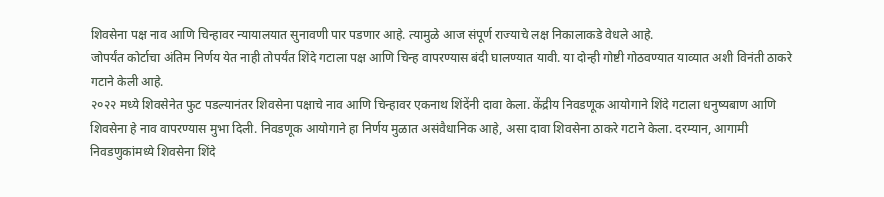शिवसेना पक्ष नाव आणि चिन्हावर न्यायालयात सुनावणी पार पडणार आहे. त्यामुळे आज संपूर्ण राज्याचे लक्ष निकालाकडे वेधले आहे.
जोपर्यंत कोर्टाचा अंतिम निर्णय येत नाही तोपर्यंत शिंदे गटाला पक्ष आणि चिन्ह वापरण्यास बंदी घालण्यात यावी. या दोन्ही गोष्टी गोठवण्यात याव्यात अशी विनंती ठाकरे गटाने केली आहे.
२०२२ मध्ये शिवसेनेत फुट पडल्यानंतर शिवसेना पक्षाचे नाव आणि चिन्हावर एकनाथ शिंदेंनी दावा केला. केंद्रीय निवडणूक आयोगाने शिंदे गटाला धनुष्यबाण आणि शिवसेना हे नाव वापरण्यास मुभा दिली. निवडणूक आयोगाने हा निर्णय मुळात असंवैधानिक आहे, असा दावा शिवसेना ठाकरे गटाने केला. दरम्यान, आगामी निवडणुकांमध्ये शिवसेना शिंदे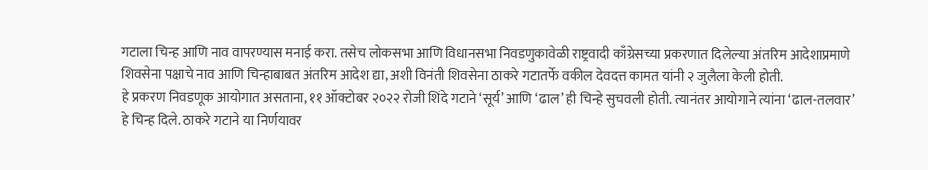गटाला चिन्ह आणि नाव वापरण्यास मनाई करा. तसेच लोकसभा आणि विधानसभा निवडणुकावेळी राष्ट्रवादी काँग्रेसच्या प्रकरणात दिलेल्या अंतरिम आदेशाप्रमाणे शिवसेना पक्षाचे नाव आणि चिन्हाबाबत अंतरिम आदेश द्या, अशी विनंती शिवसेना ठाकरे गटातर्फे वकील देवदत्त कामत यांनी २ जुलैला केली होती.
हे प्रकरण निवडणूक आयोगात असताना, ११ ऑक्टोबर २०२२ रोजी शिंदे गटाने ‘सूर्य’ आणि ‘ढाल’ ही चिन्हे सुचवली होती. त्यानंतर आयोगाने त्यांना ‘ढाल-तलवार’ हे चिन्ह दिले. ठाकरे गटाने या निर्णयावर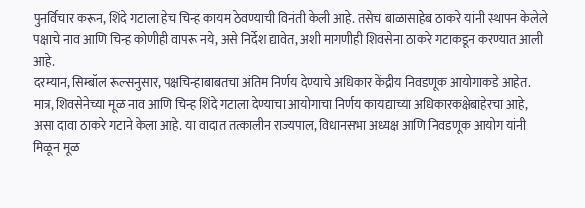पुनर्विचार करून, शिंदे गटाला हेच चिन्ह कायम ठेवण्याची विनंती केली आहे. तसेच बाळासाहेब ठाकरे यांनी स्थापन केलेले पक्षाचे नाव आणि चिन्ह कोणीही वापरू नये, असे निर्देश द्यावेत, अशी मागणीही शिवसेना ठाकरे गटाकडून करण्यात आली आहे.
दरम्यान, सिम्बॉल रूल्सनुसार, पक्षचिन्हाबाबतचा अंतिम निर्णय देण्याचे अधिकार केंद्रीय निवडणूक आयोगाकडे आहेत. मात्र, शिवसेनेच्या मूळ नाव आणि चिन्ह शिंदे गटाला देण्याचा आयोगाचा निर्णय कायद्याच्या अधिकारकक्षेबाहेरचा आहे, असा दावा ठाकरे गटाने केला आहे. या वादात तत्कालीन राज्यपाल, विधानसभा अध्यक्ष आणि निवडणूक आयोग यांनी मिळून मूळ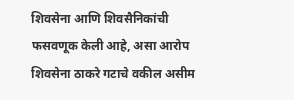शिवसेना आणि शिवसैनिकांची फसवणूक केली आहे, असा आरोप शिवसेना ठाकरे गटाचे वकील असीम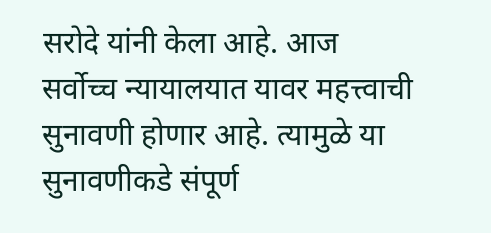सरोदे यांनी केला आहे. आज सर्वोच्च न्यायालयात यावर महत्त्वाची सुनावणी होणार आहे. त्यामुळे या सुनावणीकडे संपूर्ण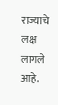राज्याचे लक्ष लागले आहे.